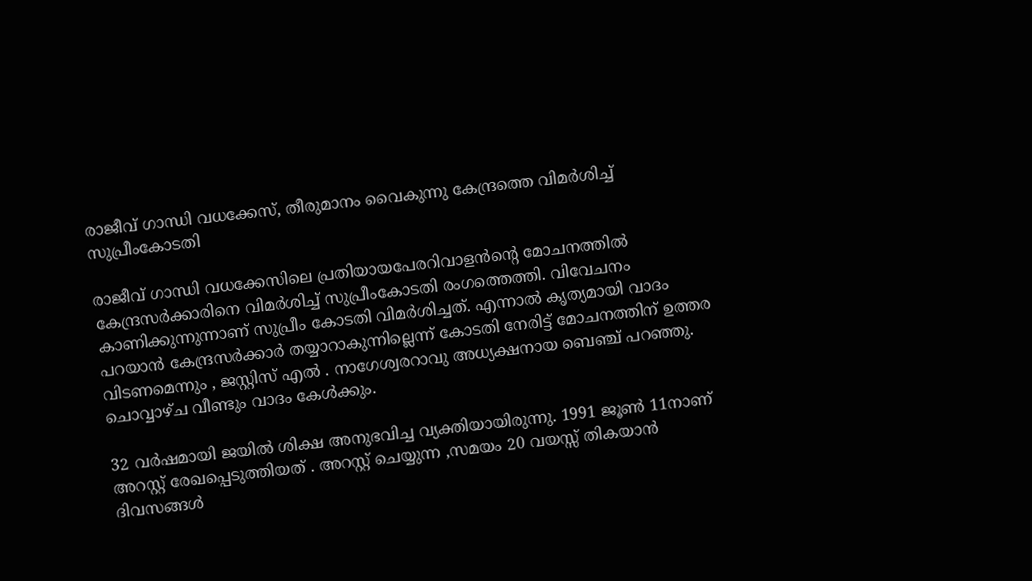രാജീവ് ഗാന്ധി വധക്കേസ്, തീരുമാനം വൈകുന്നു കേന്ദ്രത്തെ വിമർശിച്ച് സുപ്രീംകോടതി

രാജീവ് ഗാന്ധി വധക്കേസിലെ പ്രതിയായപേരറിവാളൻന്റെ മോചനത്തിൽ കേന്ദ്രസർക്കാരിനെ വിമർശിച്ച് സുപ്രീംകോടതി രംഗത്തെത്തി. വിവേചനം കാണിക്കുന്നുന്നാണ് സുപ്രീം കോടതി വിമർശിച്ചത്. എന്നാൽ കൃത്യമായി വാദം പറയാൻ കേന്ദ്രസർക്കാർ തയ്യാറാകുന്നില്ലെന്ന് കോടതി നേരിട്ട് മോചനത്തിന് ഉത്തര വിടണമെന്നും , ജസ്റ്റിസ് എൽ . നാഗേശ്വരറാവു അധ്യക്ഷനായ ബെഞ്ച് പറഞ്ഞു. ചൊവ്വാഴ്ച വീണ്ടും വാദം കേൾക്കും.

32 വർഷമായി ജയിൽ ശിക്ഷ അനുഭവിച്ച വ്യക്തിയായിരുന്നു. 1991 ജൂൺ 11നാണ് അറസ്റ്റ് രേഖപ്പെടുത്തിയത് . അറസ്റ്റ് ചെയ്യുന്ന ,സമയം 20 വയസ്സ് തികയാൻ ദിവസങ്ങൾ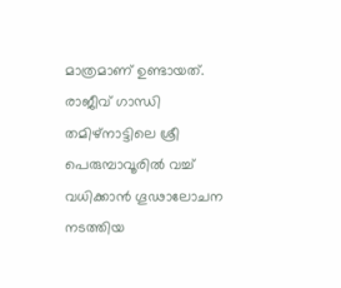മാത്രമാണ് ഉണ്ടായത്. രാജീവ് ഗാന്ധി തമിഴ്നാട്ടിലെ ശ്രീ പെരുമ്പാവൂരിൽ വച്ച് വധിക്കാൻ ഗൂഢാലോചന നടത്തിയ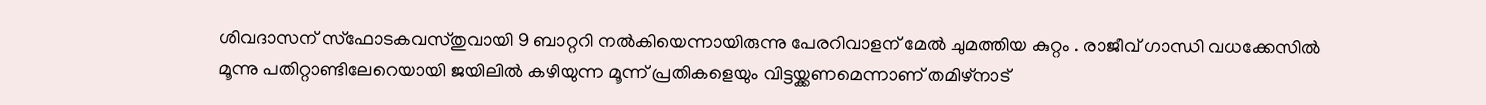ശിവദാസന് സ്ഫോടകവസ്തുവായി 9 ബാറ്ററി നൽകിയെന്നായിരുന്നു പേരറിവാളന് മേൽ ചുമത്തിയ കുറ്റം . രാജീവ് ഗാന്ധി വധക്കേസിൽ മൂന്നു പതിറ്റാണ്ടിലേറെയായി ജയിലിൽ കഴിയുന്ന മൂന്ന് പ്രതികളെയും വിട്ടയ്ക്കണമെന്നാണ് തമിഴ്നാട്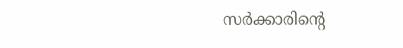സർക്കാരിന്റെ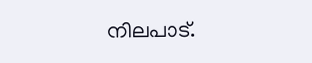നിലപാട്.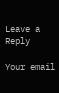Leave a Reply

Your email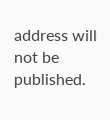address will not be published.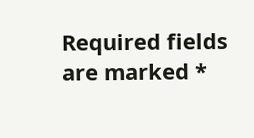Required fields are marked *